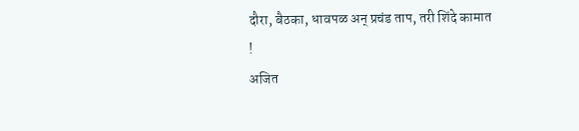दौरा, बैठका, धावपळ अन् प्रचंड ताप, तरी शिंदे कामात !
अजित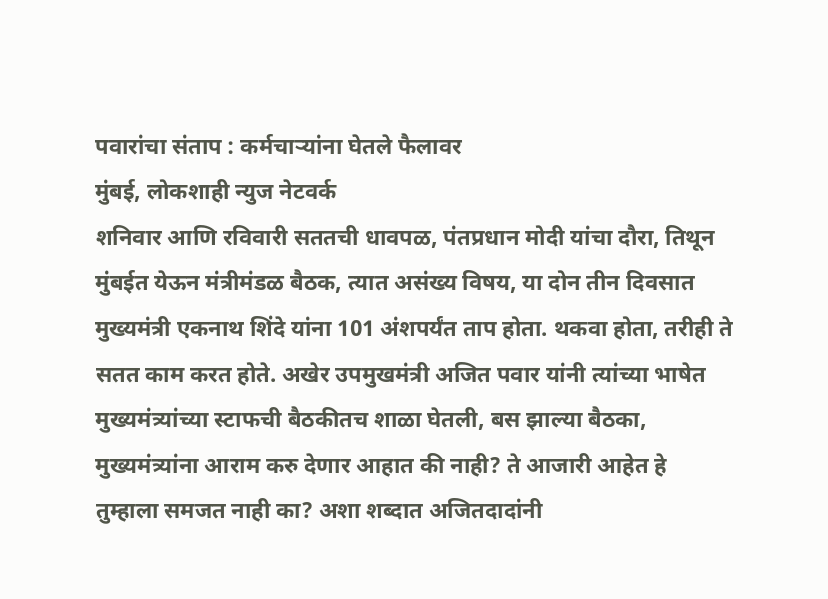पवारांचा संताप : कर्मचाऱ्यांना घेतले फैलावर
मुंबई, लोकशाही न्युज नेटवर्क
शनिवार आणि रविवारी सततची धावपळ, पंतप्रधान मोदी यांचा दौरा, तिथून मुंबईत येऊन मंत्रीमंडळ बैठक, त्यात असंख्य विषय, या दोन तीन दिवसात मुख्यमंत्री एकनाथ शिंदे यांना 101 अंशपर्यंत ताप होता. थकवा होता, तरीही ते सतत काम करत होते. अखेर उपमुखमंत्री अजित पवार यांनी त्यांच्या भाषेत मुख्यमंत्र्यांच्या स्टाफची बैठकीतच शाळा घेतली, बस झाल्या बैठका, मुख्यमंत्र्यांना आराम करु देणार आहात की नाही? ते आजारी आहेत हे तुम्हाला समजत नाही का? अशा शब्दात अजितदादांनी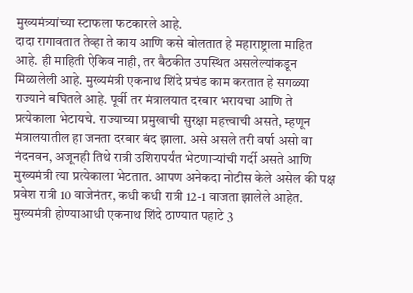मुख्यमंत्र्यांच्या स्टाफला फटकारले आहे.
दादा रागावतात तेव्हा ते काय आणि कसे बोलतात हे महाराष्ट्राला माहित आहे. ही माहिती ऐकिव नाही, तर बैठकीत उपस्थित असलेल्यांकडून मिळालेली आहे. मुख्यमंत्री एकनाथ शिंदे प्रचंड काम करतात हे सगळ्या राज्याने बघितले आहे. पूर्वी तर मंत्रालयात दरबार भरायचा आणि ते प्रत्येकाला भेटायचे. राज्याच्या प्रमुखाची सुरक्षा महत्त्वाची असते, म्हणून मंत्रालयातील हा जनता दरबार बंद झाला. असे असले तरी वर्षा असो वा नंदनवन, अजूनही तिथे रात्री उशिरापर्यंत भेटणाऱ्यांची गर्दी असते आणि मुख्यमंत्री त्या प्रत्येकाला भेटतात. आपण अनेकदा नोटीस केले असेल की पक्ष प्रवेश रात्री 10 वाजेनंतर, कधी कधी रात्री 12-1 वाजता झालेले आहेत. मुख्यमंत्री होण्याआधी एकनाथ शिंदे ठाण्यात पहाटे 3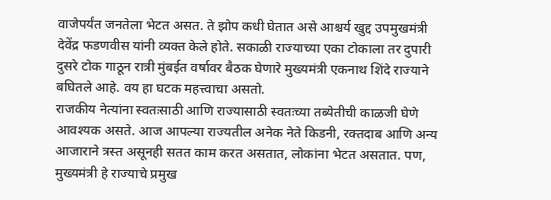वाजेपर्यंत जनतेला भेटत असत. ते झोप कधी घेतात असे आश्चर्य खुद्द उपमुखमंत्री देवेंद्र फडणवीस यांनी व्यक्त केले होते. सकाळी राज्याच्या एका टोकाला तर दुपारी दुसरे टोक गाठून रात्री मुंबईत वर्षावर बैठक घेणारे मुख्यमंत्री एकनाथ शिंदे राज्याने बघितले आहे. वय हा घटक महत्त्वाचा असतो.
राजकीय नेत्यांना स्वतःसाठी आणि राज्यासाठी स्वतःच्या तब्येतीची काळजी घेणे आवश्यक असते. आज आपल्या राज्यतील अनेक नेते किडनी, रक्तदाब आणि अन्य आजाराने त्रस्त असूनही सतत काम करत असतात, लोकांना भेटत असतात. पण, मुख्यमंत्री हे राज्याचे प्रमुख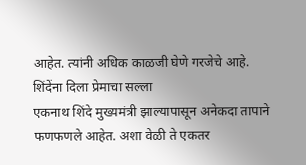आहेत. त्यांनी अधिक काळजी घेणे गरजेचे आहे.
शिंदेंना दिला प्रेमाचा सल्ला
एकनाथ शिंदे मुख्यमंत्री झाल्यापासून अनेकदा तापाने फणफणले आहेत. अशा वेळी ते एकतर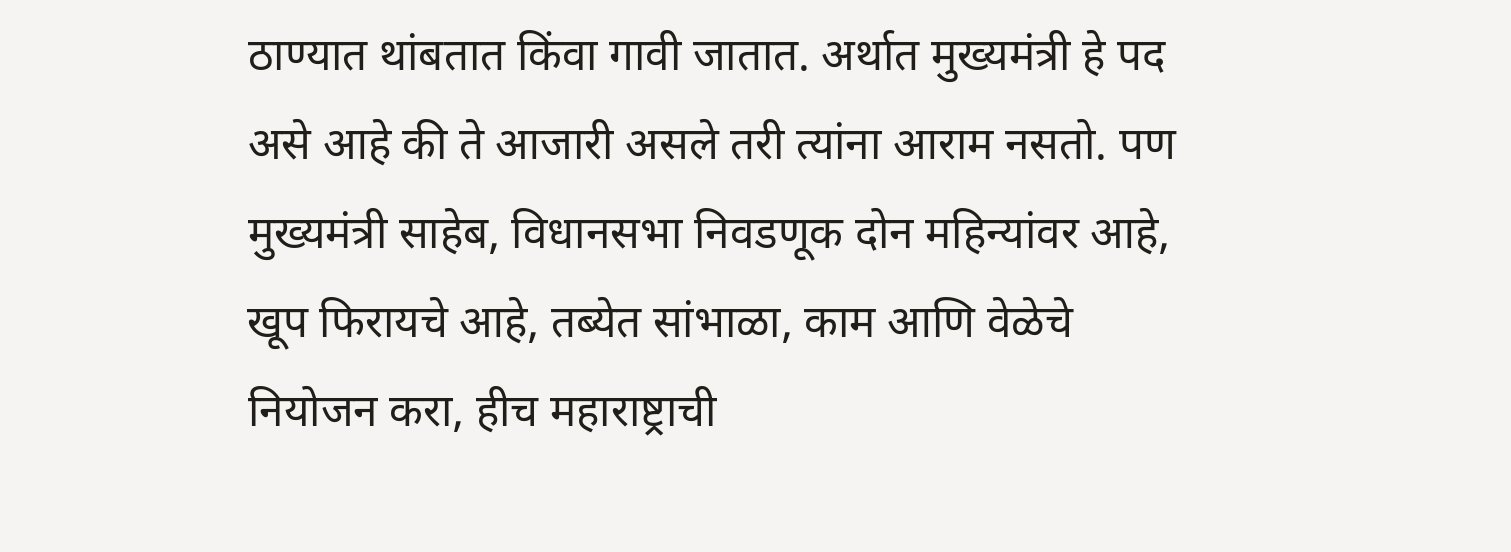ठाण्यात थांबतात किंवा गावी जातात. अर्थात मुख्यमंत्री हे पद असे आहे की ते आजारी असले तरी त्यांना आराम नसतो. पण मुख्यमंत्री साहेब, विधानसभा निवडणूक दोन महिन्यांवर आहे, खूप फिरायचे आहे, तब्येत सांभाळा, काम आणि वेळेचे नियोजन करा, हीच महाराष्ट्राची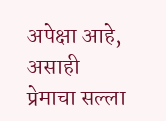अपेक्षा आहे, असाही प्रेमाचा सल्ला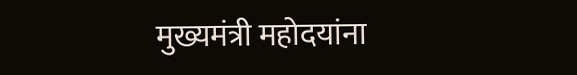मुख्यमंत्री महोदयांना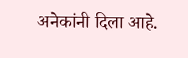अनेकांनी दिला आहे.